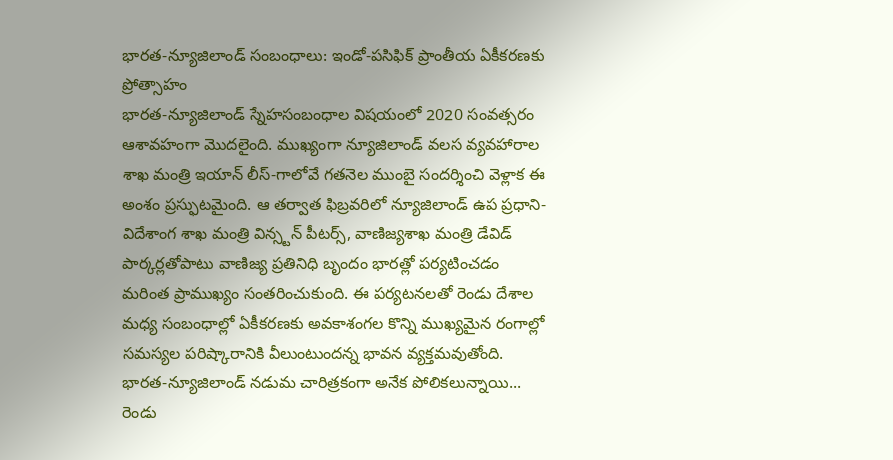భారత-న్యూజిలాండ్ సంబంధాలు: ఇండో-పసిఫిక్ ప్రాంతీయ ఏకీకరణకు ప్రోత్సాహం
భారత-న్యూజిలాండ్ స్నేహసంబంధాల విషయంలో 2020 సంవత్సరం ఆశావహంగా మొదలైంది. ముఖ్యంగా న్యూజిలాండ్ వలస వ్యవహారాల శాఖ మంత్రి ఇయాన్ లీస్-గాలోవే గతనెల ముంబై సందర్శించి వెళ్లాక ఈ అంశం ప్రస్ఫుటమైంది. ఆ తర్వాత ఫిబ్రవరిలో న్యూజిలాండ్ ఉప ప్రధాని-విదేశాంగ శాఖ మంత్రి విన్స్టన్ పీటర్స్, వాణిజ్యశాఖ మంత్రి డేవిడ్ పార్కర్లతోపాటు వాణిజ్య ప్రతినిధి బృందం భారత్లో పర్యటించడం మరింత ప్రాముఖ్యం సంతరించుకుంది. ఈ పర్యటనలతో రెండు దేశాల మధ్య సంబంధాల్లో ఏకీకరణకు అవకాశంగల కొన్ని ముఖ్యమైన రంగాల్లో సమస్యల పరిష్కారానికి వీలుంటుందన్న భావన వ్యక్తమవుతోంది. భారత-న్యూజిలాండ్ నడుమ చారిత్రకంగా అనేక పోలికలున్నాయి... రెండు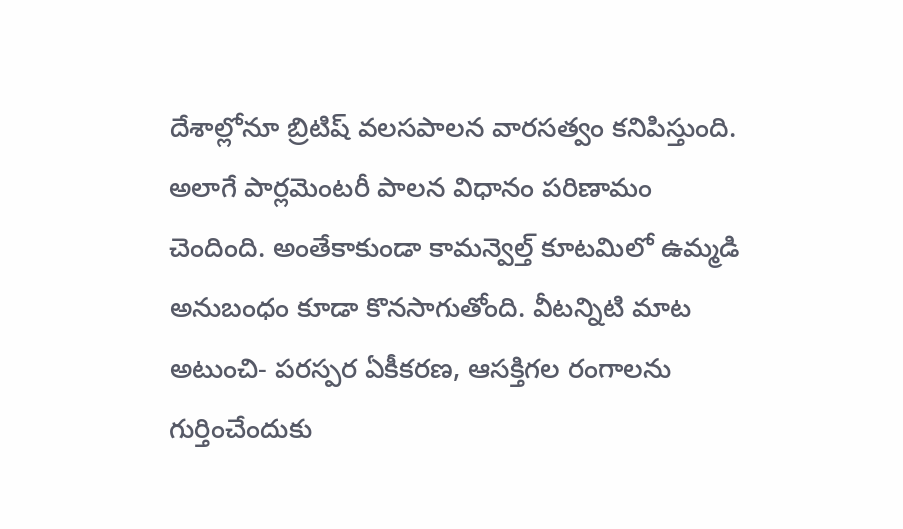దేశాల్లోనూ బ్రిటిష్ వలసపాలన వారసత్వం కనిపిస్తుంది. అలాగే పార్లమెంటరీ పాలన విధానం పరిణామం చెందింది. అంతేకాకుండా కామన్వెల్త్ కూటమిలో ఉమ్మడి అనుబంధం కూడా కొనసాగుతోంది. వీటన్నిటి మాట అటుంచి- పరస్పర ఏకీకరణ, ఆసక్తిగల రంగాలను గుర్తించేందుకు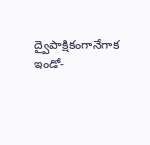ద్వైపాక్షికంగానేగాక ఇండో-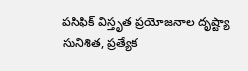పసిఫిక్ విస్తృత ప్రయోజనాల దృష్ట్యా సునిశిత, ప్రత్యేక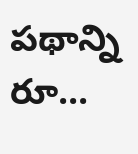పథాన్ని రూ...